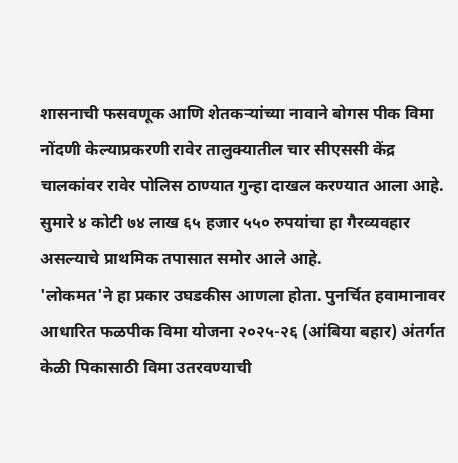शासनाची फसवणूक आणि शेतकऱ्यांच्या नावाने बोगस पीक विमा नोंदणी केल्याप्रकरणी रावेर तालुक्यातील चार सीएससी केंद्र चालकांवर रावेर पोलिस ठाण्यात गुन्हा दाखल करण्यात आला आहे. सुमारे ४ कोटी ७४ लाख ६५ हजार ५५० रुपयांचा हा गैरव्यवहार असल्याचे प्राथमिक तपासात समोर आले आहे.
'लोकमत'ने हा प्रकार उघडकीस आणला होता. पुनर्चित हवामानावर आधारित फळपीक विमा योजना २०२५-२६ (आंबिया बहार) अंतर्गत केळी पिकासाठी विमा उतरवण्याची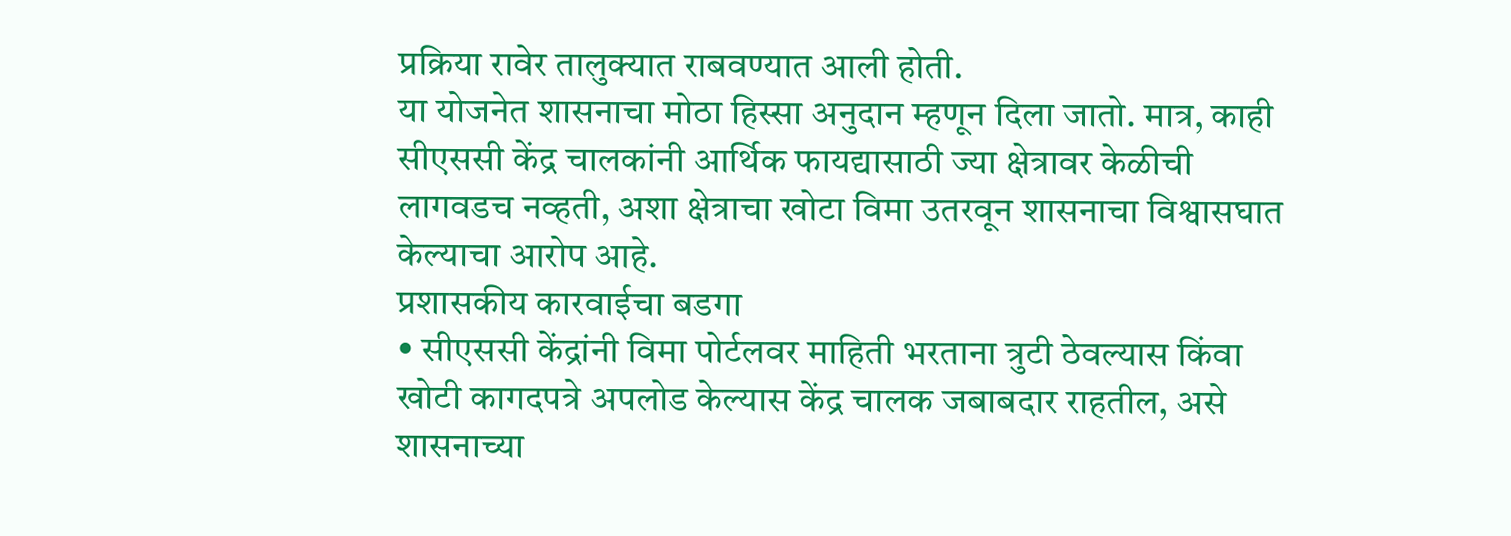प्रक्रिया रावेर तालुक्यात राबवण्यात आली होती.
या योजनेत शासनाचा मोठा हिस्सा अनुदान म्हणून दिला जातो. मात्र, काही सीएससी केंद्र चालकांनी आर्थिक फायद्यासाठी ज्या क्षेत्रावर केळीची लागवडच नव्हती, अशा क्षेत्राचा खोटा विमा उतरवून शासनाचा विश्वासघात केल्याचा आरोप आहे.
प्रशासकीय कारवाईचा बडगा
• सीएससी केंद्रांनी विमा पोर्टलवर माहिती भरताना त्रुटी ठेवल्यास किंवा खोटी कागदपत्रे अपलोड केल्यास केंद्र चालक जबाबदार राहतील, असे शासनाच्या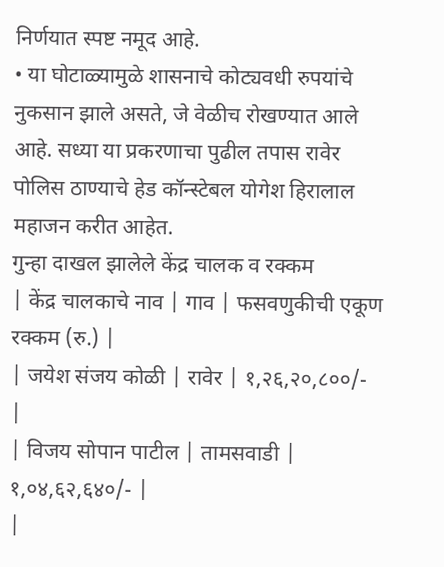निर्णयात स्पष्ट नमूद आहे.
• या घोटाळ्यामुळे शासनाचे कोट्यवधी रुपयांचे नुकसान झाले असते, जे वेळीच रोखण्यात आले आहे. सध्या या प्रकरणाचा पुढील तपास रावेर पोलिस ठाण्याचे हेड कॉन्स्टेबल योगेश हिरालाल महाजन करीत आहेत.
गुन्हा दाखल झालेले केंद्र चालक व रक्कम
| केंद्र चालकाचे नाव | गाव | फसवणुकीची एकूण रक्कम (रु.) |
| जयेश संजय कोळी | रावेर | १,२६,२०,८००/- |
| विजय सोपान पाटील | तामसवाडी | १,०४,६२,६४०/- |
|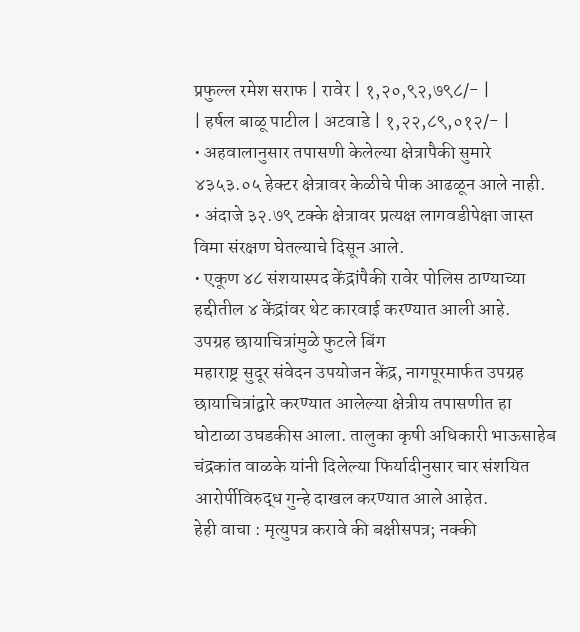प्रफुल्ल रमेश सराफ | रावेर | १,२०,९२,७९८/- |
| हर्षल बाळू पाटील | अटवाडे | १,२२,८९,०१२/- |
• अहवालानुसार तपासणी केलेल्या क्षेत्रापैकी सुमारे ४३५३.०५ हेक्टर क्षेत्रावर केळीचे पीक आढळून आले नाही.
• अंदाजे ३२.७९ टक्के क्षेत्रावर प्रत्यक्ष लागवडीपेक्षा जास्त विमा संरक्षण घेतल्याचे दिसून आले.
• एकूण ४८ संशयास्पद केंद्रांपैकी रावेर पोलिस ठाण्याच्या हद्दीतील ४ केंद्रांवर थेट कारवाई करण्यात आली आहे.
उपग्रह छायाचित्रांमुळे फुटले बिंग
महाराष्ट्र सुदूर संवेदन उपयोजन केंद्र, नागपूरमार्फत उपग्रह छायाचित्रांद्वारे करण्यात आलेल्या क्षेत्रीय तपासणीत हा घोटाळा उघडकीस आला. तालुका कृषी अधिकारी भाऊसाहेब चंद्रकांत वाळके यांनी दिलेल्या फिर्यादीनुसार चार संशयित आरोर्पीविरुद्ध गुन्हे दाखल करण्यात आले आहेत.
हेही वाचा : मृत्युपत्र करावे की बक्षीसपत्र; नक्की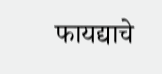फायद्याचे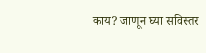काय? जाणून घ्या सविस्तर